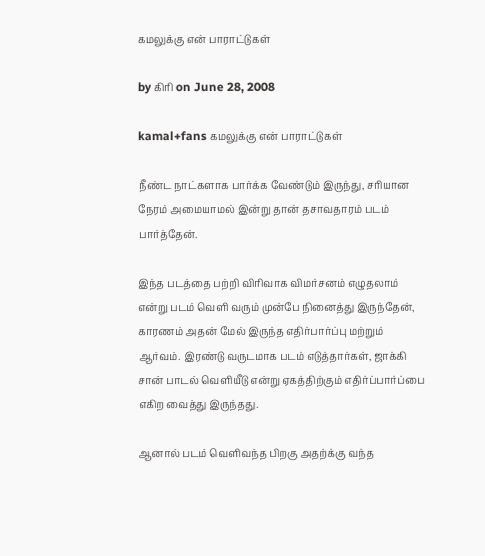கமலுக்கு என் பாராட்டுகள்

by கிரி on June 28, 2008

kamal+fans கமலுக்கு என் பாராட்டுகள்

நீண்ட நாட்களாக பார்க்க வேண்டும் இருந்து, சரியான நேரம் அமையாமல் இன்று தான் தசாவதாரம் படம் பார்த்தேன்.

இந்த படத்தை பற்றி விரிவாக விமர்சனம் எழுதலாம் என்று படம் வெளி வரும் முன்பே நினைத்து இருந்தேன், காரணம் அதன் மேல் இருந்த எதிர்பார்ப்பு மற்றும் ஆர்வம். இரண்டு வருடமாக படம் எடுத்தார்கள், ஜாக்கி சான் பாடல் வெளியீடு என்று ஏகத்திற்கும் எதிர்ப்பார்ப்பை எகிற வைத்து இருந்தது.

ஆனால் படம் வெளிவந்த பிறகு அதற்க்கு வந்த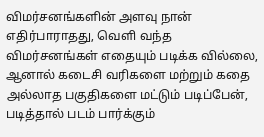விமர்சனங்களின் அளவு நான் எதிர்பாராதது, வெளி வந்த விமர்சனங்கள் எதையும் படிக்க வில்லை, ஆனால் கடைசி வரிகளை மற்றும் கதை அல்லாத பகுதிகளை மட்டும் படிப்பேன், படித்தால் படம் பார்க்கும்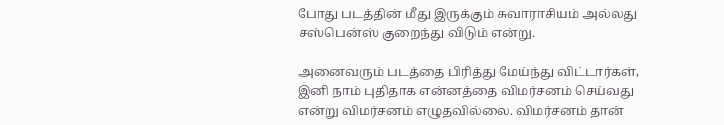போது படத்தின் மீது இருக்கும் சுவாராசியம் அல்லது சஸ்பென்ஸ் குறைந்து விடும் என்று.

அனைவரும் படத்தை பிரித்து மேய்ந்து விட்டார்கள், இனி நாம் புதிதாக என்னத்தை விமர்சனம் செய்வது என்று விமர்சனம் எழுதவில்லை. விமர்சனம் தான்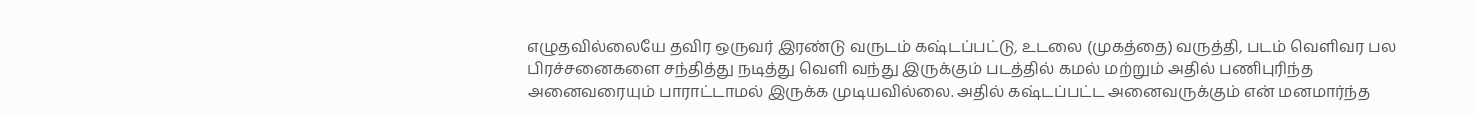எழுதவில்லையே தவிர ஒருவர் இரண்டு வருடம் கஷ்டப்பட்டு, உடலை (முகத்தை) வருத்தி, படம் வெளிவர பல பிரச்சனைகளை சந்தித்து நடித்து வெளி வந்து இருக்கும் படத்தில் கமல் மற்றும் அதில் பணிபுரிந்த அனைவரையும் பாராட்டாமல் இருக்க முடியவில்லை. அதில் கஷ்டப்பட்ட அனைவருக்கும் என் மனமார்ந்த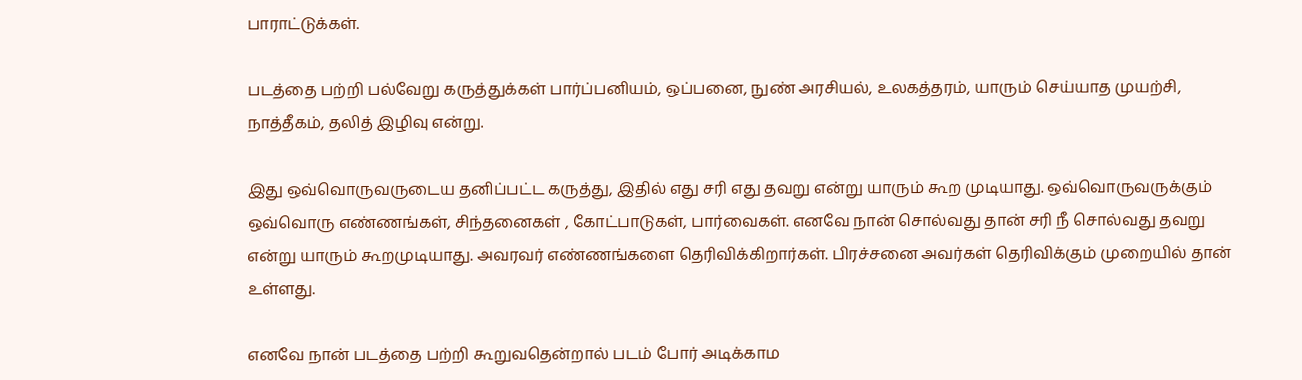பாராட்டுக்கள்.

படத்தை பற்றி பல்வேறு கருத்துக்கள் பார்ப்பனியம், ஒப்பனை, நுண் அரசியல், உலகத்தரம், யாரும் செய்யாத முயற்சி, நாத்தீகம், தலித் இழிவு என்று.

இது ஒவ்வொருவருடைய தனிப்பட்ட கருத்து, இதில் எது சரி எது தவறு என்று யாரும் கூற முடியாது. ஒவ்வொருவருக்கும் ஒவ்வொரு எண்ணங்கள், சிந்தனைகள் , கோட்பாடுகள், பார்வைகள். எனவே நான் சொல்வது தான் சரி நீ சொல்வது தவறு என்று யாரும் கூறமுடியாது. அவரவர் எண்ணங்களை தெரிவிக்கிறார்கள். பிரச்சனை அவர்கள் தெரிவிக்கும் முறையில் தான் உள்ளது.

எனவே நான் படத்தை பற்றி கூறுவதென்றால் படம் போர் அடிக்காம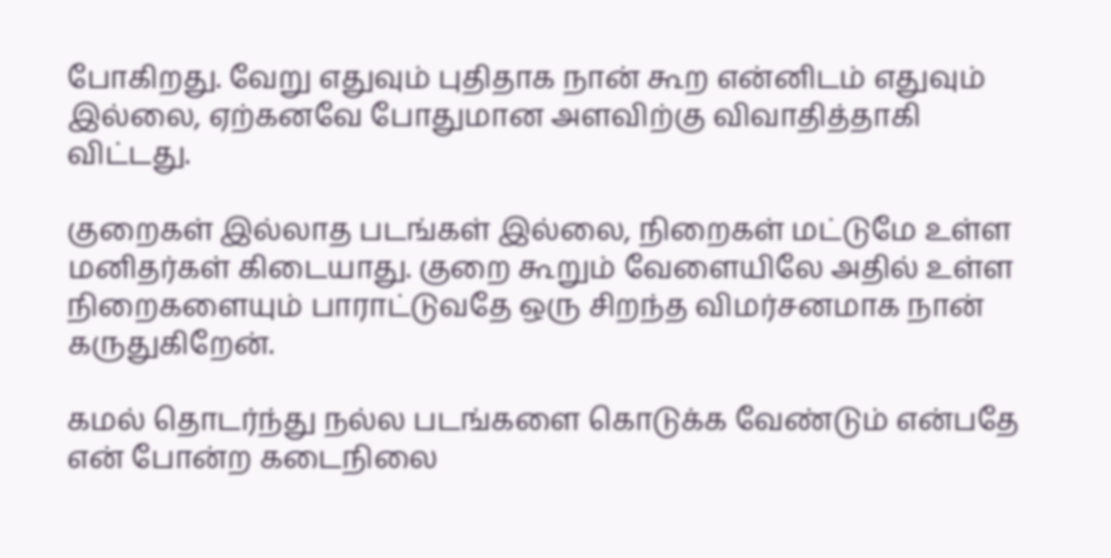போகிறது. வேறு எதுவும் புதிதாக நான் கூற என்னிடம் எதுவும் இல்லை, ஏற்கனவே போதுமான அளவிற்கு விவாதித்தாகி விட்டது.

குறைகள் இல்லாத படங்கள் இல்லை, நிறைகள் மட்டுமே உள்ள மனிதர்கள் கிடையாது. குறை கூறும் வேளையிலே அதில் உள்ள நிறைகளையும் பாராட்டுவதே ஒரு சிறந்த விமர்சனமாக நான் கருதுகிறேன்.

கமல் தொடர்ந்து நல்ல படங்களை கொடுக்க வேண்டும் என்பதே என் போன்ற கடைநிலை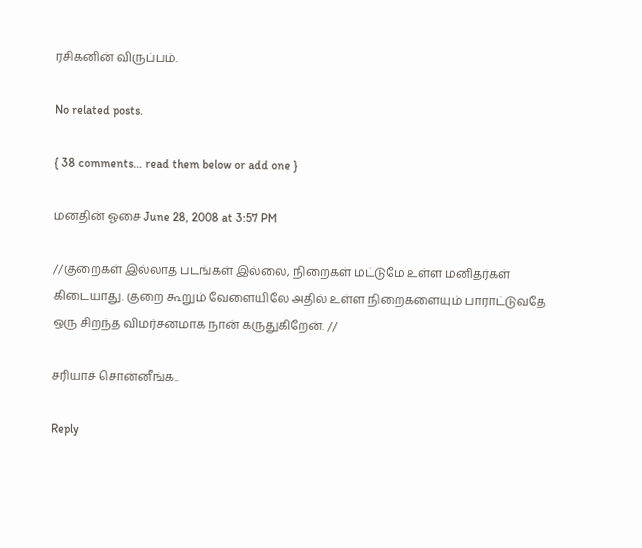ரசிகனின் விருப்பம்.

No related posts.

{ 38 comments… read them below or add one }

மனதின் ஓசை June 28, 2008 at 3:57 PM

//குறைகள் இல்லாத படங்கள் இல்லை, நிறைகள் மட்டுமே உள்ள மனிதர்கள் கிடையாது. குறை கூறும் வேளையிலே அதில் உள்ள நிறைகளையும் பாராட்டுவதே ஒரு சிறந்த விமர்சனமாக நான் கருதுகிறேன். //

சரியாச் சொன்னீங்க..

Reply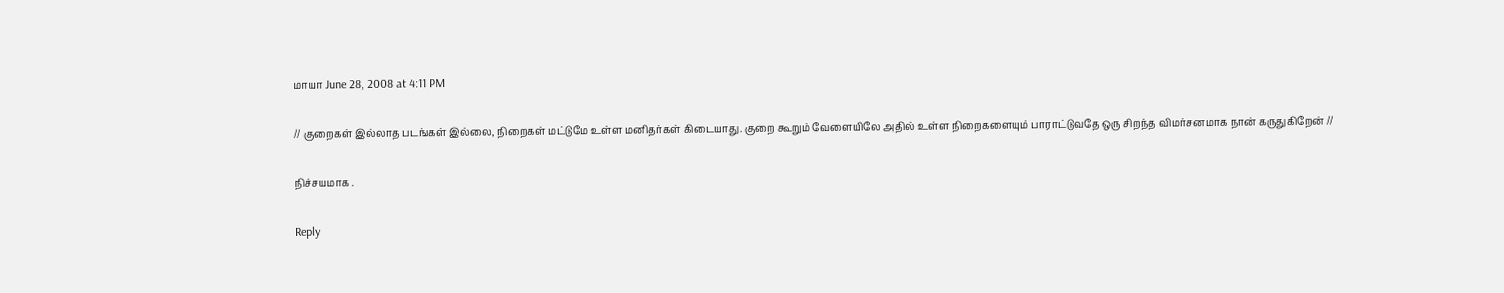மாயா June 28, 2008 at 4:11 PM

// குறைகள் இல்லாத படங்கள் இல்லை, நிறைகள் மட்டுமே உள்ள மனிதர்கள் கிடையாது. குறை கூறும் வேளையிலே அதில் உள்ள நிறைகளையும் பாராட்டுவதே ஒரு சிறந்த விமர்சனமாக நான் கருதுகிறேன் //

நிச்சயமாக .

Reply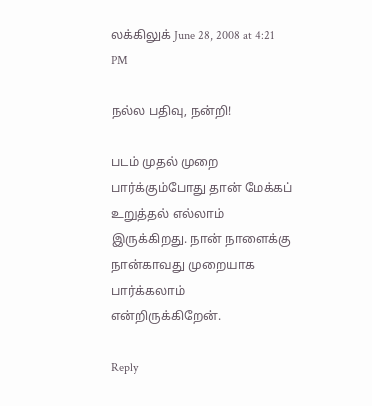லக்கிலுக் June 28, 2008 at 4:21 PM

நல்ல பதிவு, நன்றி!

படம் முதல் முறை பார்க்கும்போது தான் மேக்கப் உறுத்தல் எல்லாம் இருக்கிறது. நான் நாளைக்கு நான்காவது முறையாக பார்க்கலாம் என்றிருக்கிறேன்.

Reply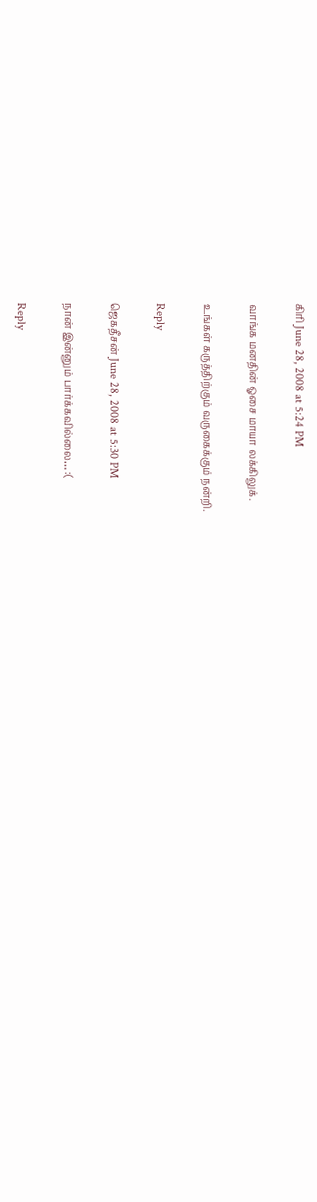கிரி June 28, 2008 at 5:24 PM

வாங்க மனதின் ஓசை மாயா லக்கிலுக்.

உங்கள் கருத்திற்கும் வருகைக்கும் நன்றி.

Reply

ஜெகதீசன் June 28, 2008 at 5:30 PM

நான் இன்னும் பார்க்கவில்லை… :(

Reply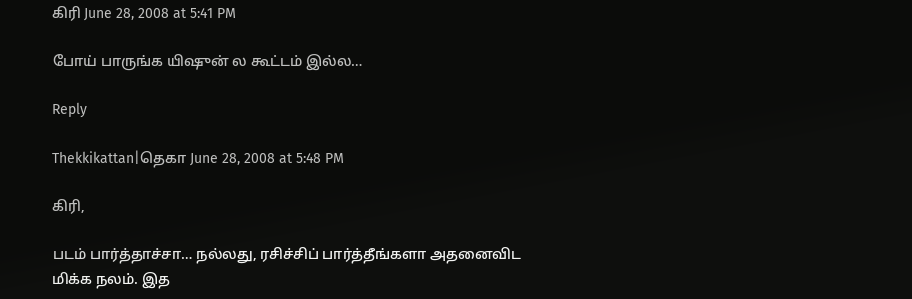கிரி June 28, 2008 at 5:41 PM

போய் பாருங்க யிஷுன் ல கூட்டம் இல்ல…

Reply

Thekkikattan|தெகா June 28, 2008 at 5:48 PM

கிரி,

படம் பார்த்தாச்சா… நல்லது, ரசிச்சிப் பார்த்தீங்களா அதனைவிட மிக்க நலம். இத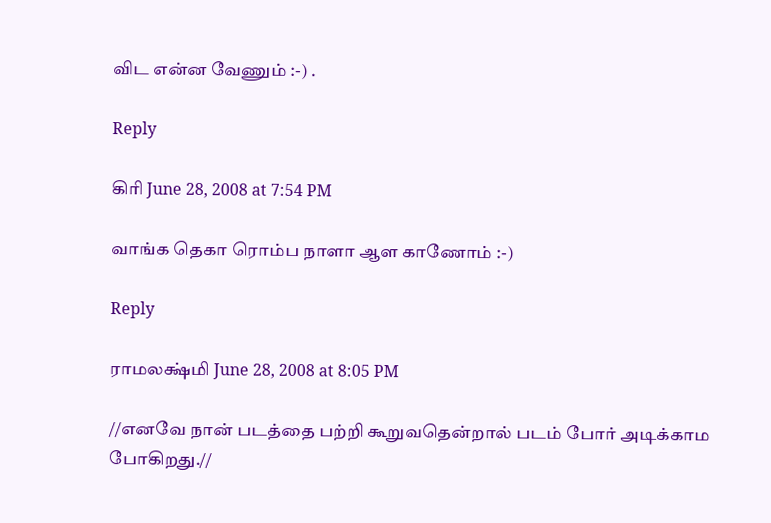விட என்ன வேணும் :-) .

Reply

கிரி June 28, 2008 at 7:54 PM

வாங்க தெகா ரொம்ப நாளா ஆள காணோம் :-)

Reply

ராமலக்ஷ்மி June 28, 2008 at 8:05 PM

//எனவே நான் படத்தை பற்றி கூறுவதென்றால் படம் போர் அடிக்காம போகிறது.//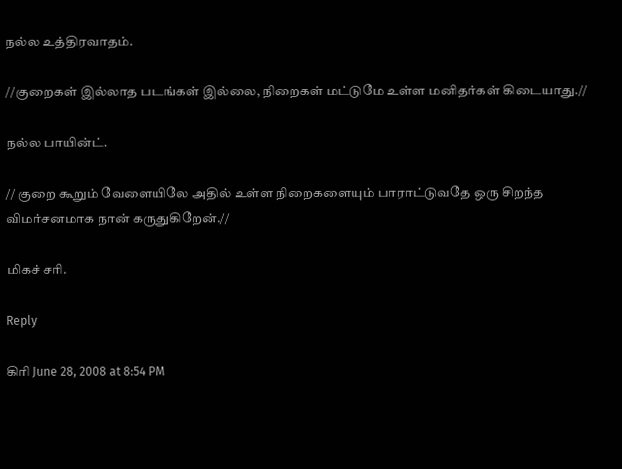நல்ல உத்திரவாதம்.

//குறைகள் இல்லாத படங்கள் இல்லை, நிறைகள் மட்டுமே உள்ள மனிதர்கள் கிடையாது.//

நல்ல பாயின்ட்.

// குறை கூறும் வேளையிலே அதில் உள்ள நிறைகளையும் பாராட்டுவதே ஒரு சிறந்த விமர்சனமாக நான் கருதுகிறேன்.//

மிகச் சரி.

Reply

கிரி June 28, 2008 at 8:54 PM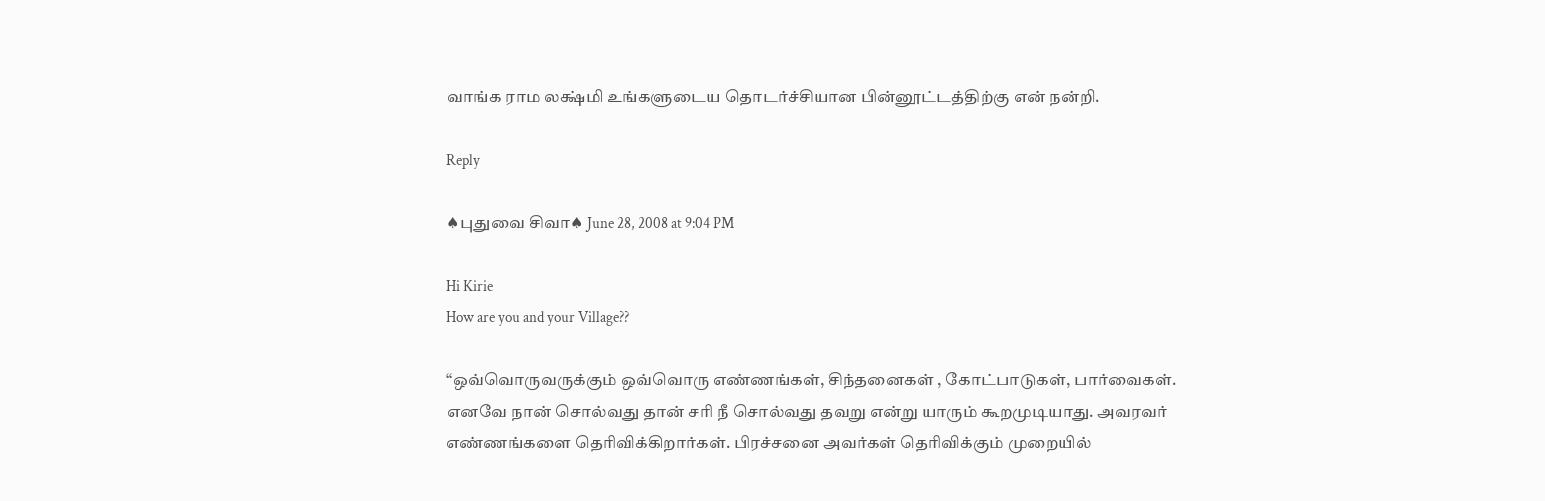வாங்க ராம லக்ஷ்மி உங்களுடைய தொடர்ச்சியான பின்னூட்டத்திற்கு என் நன்றி.

Reply

♠புதுவை சிவா♠ June 28, 2008 at 9:04 PM

Hi Kirie
How are you and your Village??

“ஒவ்வொருவருக்கும் ஒவ்வொரு எண்ணங்கள், சிந்தனைகள் , கோட்பாடுகள், பார்வைகள். எனவே நான் சொல்வது தான் சரி நீ சொல்வது தவறு என்று யாரும் கூறமுடியாது. அவரவர் எண்ணங்களை தெரிவிக்கிறார்கள். பிரச்சனை அவர்கள் தெரிவிக்கும் முறையில்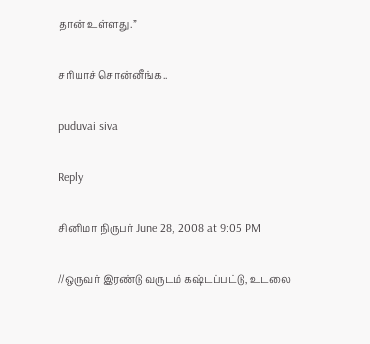தான் உள்ளது.”

சரியாச் சொன்னீங்க..

puduvai siva

Reply

சினிமா நிருபர் June 28, 2008 at 9:05 PM

//ஒருவர் இரண்டு வருடம் கஷ்டப்பட்டு, உடலை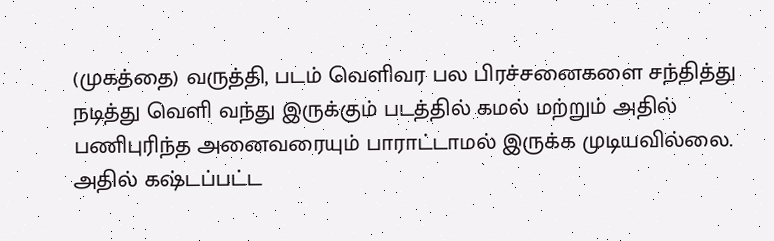(முகத்தை) வருத்தி, படம் வெளிவர பல பிரச்சனைகளை சந்தித்து நடித்து வெளி வந்து இருக்கும் படத்தில் கமல் மற்றும் அதில் பணிபுரிந்த அனைவரையும் பாராட்டாமல் இருக்க முடியவில்லை. அதில் கஷ்டப்பட்ட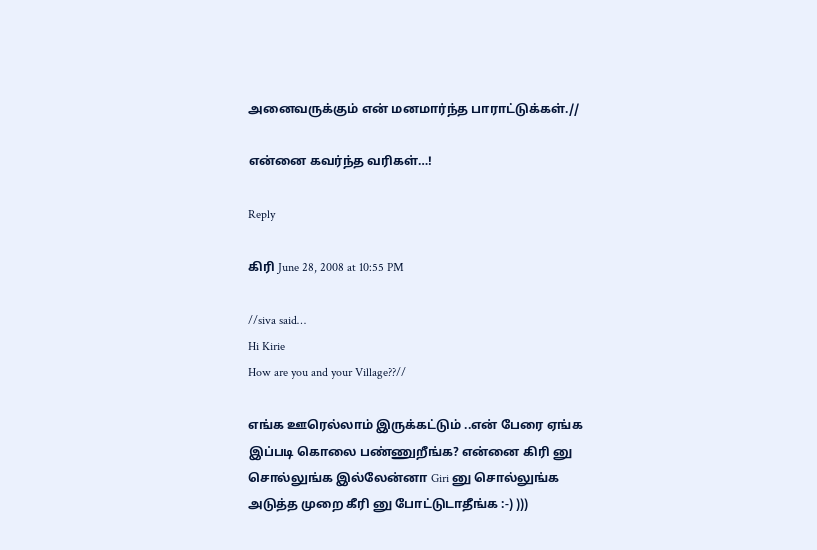அனைவருக்கும் என் மனமார்ந்த பாராட்டுக்கள்.//

என்னை கவர்ந்த வரிகள்…!

Reply

கிரி June 28, 2008 at 10:55 PM

//siva said…
Hi Kirie
How are you and your Village??//

எங்க ஊரெல்லாம் இருக்கட்டும் ..என் பேரை ஏங்க இப்படி கொலை பண்ணுறீங்க? என்னை கிரி னு சொல்லுங்க இல்லேன்னா Giri னு சொல்லுங்க அடுத்த முறை கீரி னு போட்டுடாதீங்க :-) )))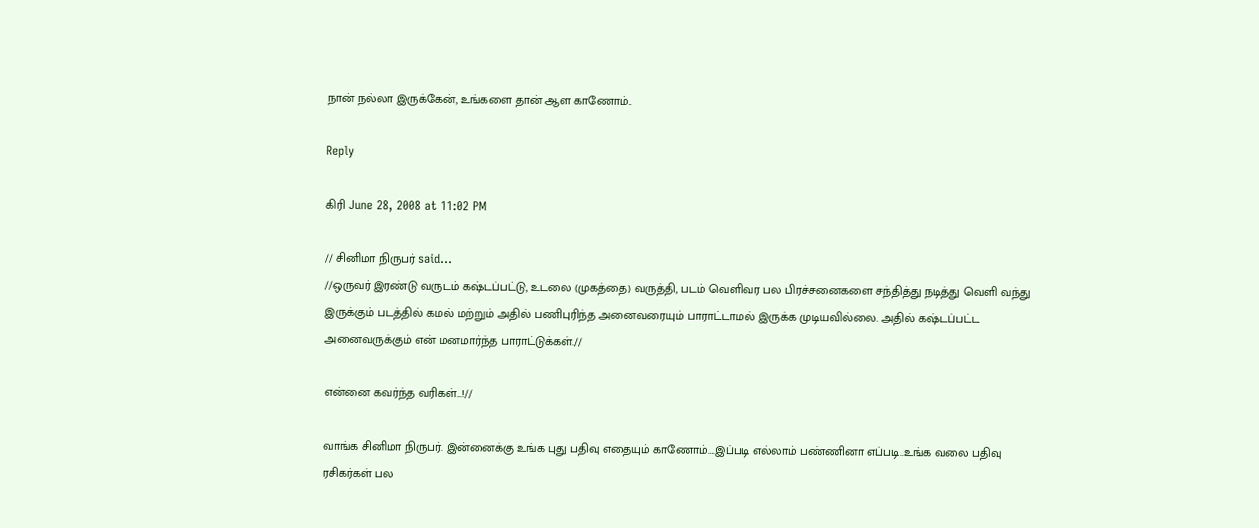நான் நல்லா இருக்கேன், உங்களை தான் ஆள காணோம்..

Reply

கிரி June 28, 2008 at 11:02 PM

// சினிமா நிருபர் said…
//ஒருவர் இரண்டு வருடம் கஷ்டப்பட்டு, உடலை (முகத்தை) வருத்தி, படம் வெளிவர பல பிரச்சனைகளை சந்தித்து நடித்து வெளி வந்து இருக்கும் படத்தில் கமல் மற்றும் அதில் பணிபுரிந்த அனைவரையும் பாராட்டாமல் இருக்க முடியவில்லை. அதில் கஷ்டப்பட்ட அனைவருக்கும் என் மனமார்ந்த பாராட்டுக்கள்.//

என்னை கவர்ந்த வரிகள்…!//

வாங்க சினிமா நிருபர். இன்னைக்கு உங்க புது பதிவு எதையும் காணோம்….இப்படி எல்லாம் பண்ணினா எப்படி..உங்க வலை பதிவு ரசிகர்கள் பல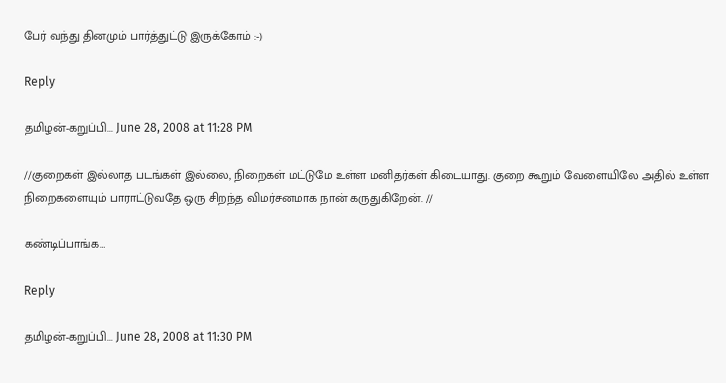பேர் வந்து தினமும் பார்த்துட்டு இருக்கோம் :-)

Reply

தமிழன்-கறுப்பி... June 28, 2008 at 11:28 PM

//குறைகள் இல்லாத படங்கள் இல்லை, நிறைகள் மட்டுமே உள்ள மனிதர்கள் கிடையாது. குறை கூறும் வேளையிலே அதில் உள்ள நிறைகளையும் பாராட்டுவதே ஒரு சிறந்த விமர்சனமாக நான் கருதுகிறேன். //

கண்டிப்பாங்க…

Reply

தமிழன்-கறுப்பி... June 28, 2008 at 11:30 PM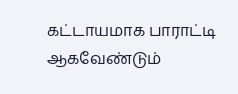கட்டாயமாக பாராட்டி ஆகவேண்டும்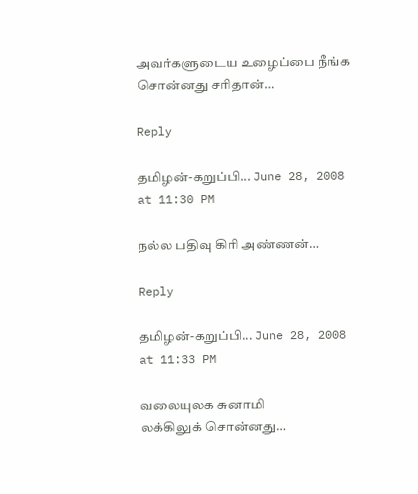அவர்களுடைய உழைப்பை நீங்க சொன்னது சரிதான்…

Reply

தமிழன்-கறுப்பி... June 28, 2008 at 11:30 PM

நல்ல பதிவு கிரி அண்ணன்…

Reply

தமிழன்-கறுப்பி... June 28, 2008 at 11:33 PM

வலையுலக சுனாமி
லக்கிலுக் சொன்னது…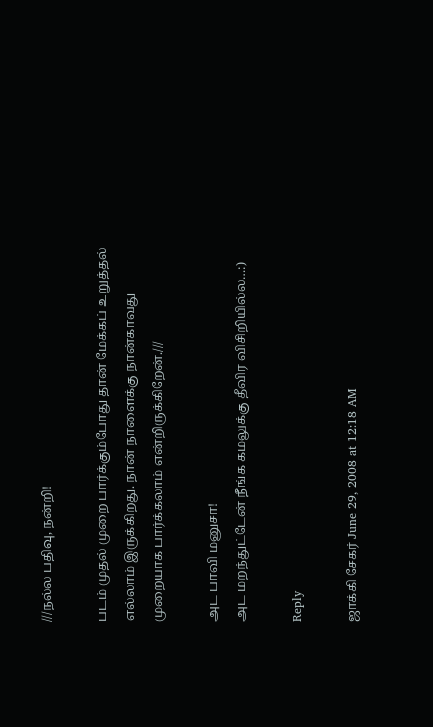///நல்ல பதிவு, நன்றி!

படம் முதல் முறை பார்க்கும்போது தான் மேக்கப் உறுத்தல் எல்லாம் இருக்கிறது. நான் நாளைக்கு நான்காவது முறையாக பார்க்கலாம் என்றிருக்கிறேன்.///

அட பாவி மனுசா!
அட மறந்துட்டேன் நீங்க கமலுக்கு தீவிர விசிறியில்ல…:)

Reply

ஜாக்கி சேகர் June 29, 2008 at 12:18 AM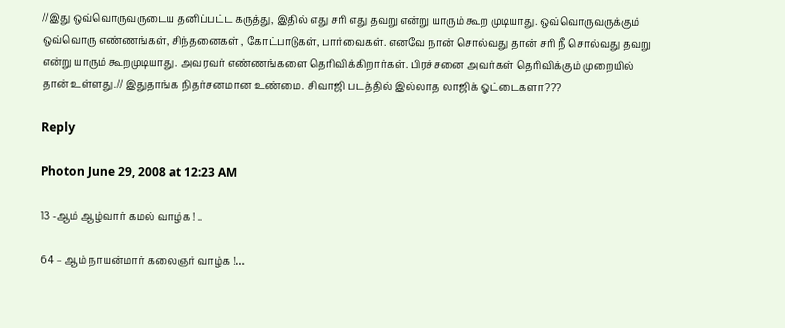//இது ஒவ்வொருவருடைய தனிப்பட்ட கருத்து, இதில் எது சரி எது தவறு என்று யாரும் கூற முடியாது. ஒவ்வொருவருக்கும் ஒவ்வொரு எண்ணங்கள், சிந்தனைகள் , கோட்பாடுகள், பார்வைகள். எனவே நான் சொல்வது தான் சரி நீ சொல்வது தவறு என்று யாரும் கூறமுடியாது. அவரவர் எண்ணங்களை தெரிவிக்கிறார்கள். பிரச்சனை அவர்கள் தெரிவிக்கும் முறையில் தான் உள்ளது.// இதுதாங்க நிதர்சனமான உண்மை. சிவாஜி படத்தில் இல்லாத லாஜிக் ஓட்டைகளா???

Reply

Photon June 29, 2008 at 12:23 AM

13 -ஆம் ஆழ்வார் கமல் வாழ்க ! ..

64 – ஆம் நாயன்மார் கலைஞர் வாழ்க !…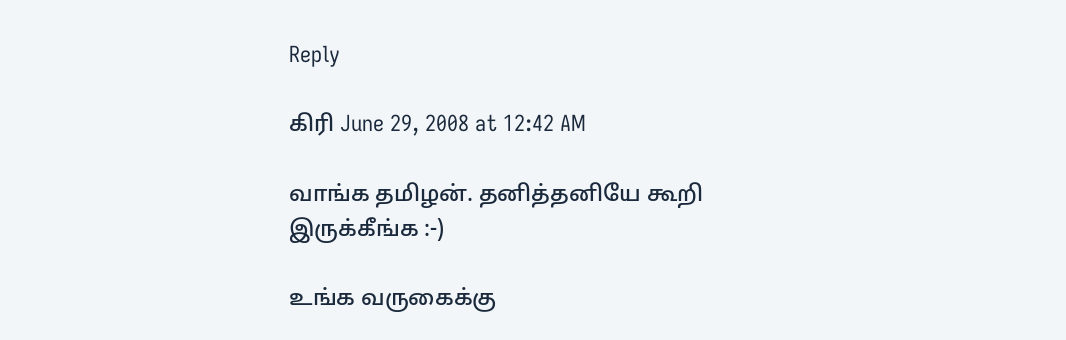Reply

கிரி June 29, 2008 at 12:42 AM

வாங்க தமிழன். தனித்தனியே கூறி இருக்கீங்க :-)

உங்க வருகைக்கு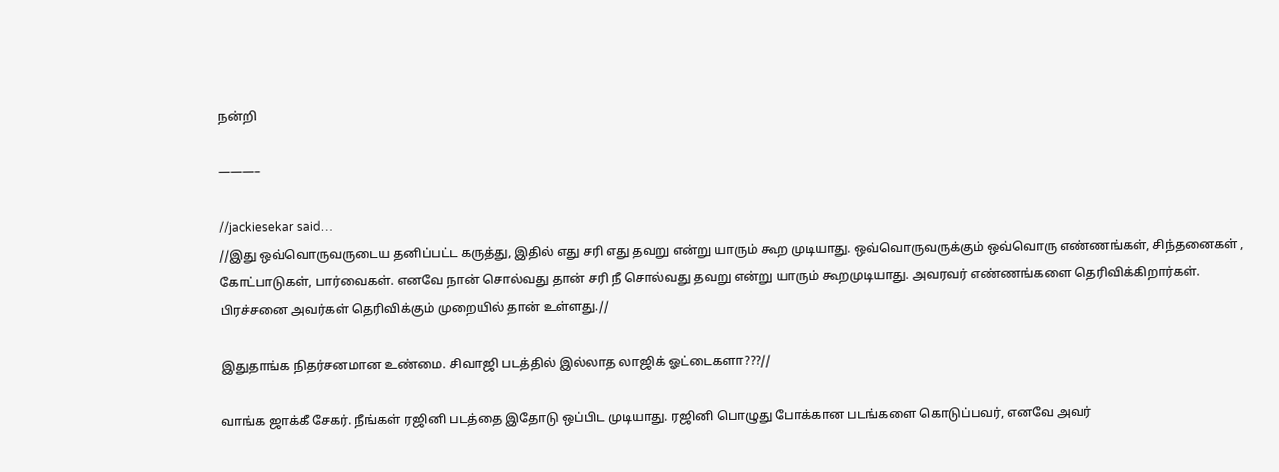நன்றி

———–

//jackiesekar said…
//இது ஒவ்வொருவருடைய தனிப்பட்ட கருத்து, இதில் எது சரி எது தவறு என்று யாரும் கூற முடியாது. ஒவ்வொருவருக்கும் ஒவ்வொரு எண்ணங்கள், சிந்தனைகள் , கோட்பாடுகள், பார்வைகள். எனவே நான் சொல்வது தான் சரி நீ சொல்வது தவறு என்று யாரும் கூறமுடியாது. அவரவர் எண்ணங்களை தெரிவிக்கிறார்கள். பிரச்சனை அவர்கள் தெரிவிக்கும் முறையில் தான் உள்ளது.//

இதுதாங்க நிதர்சனமான உண்மை. சிவாஜி படத்தில் இல்லாத லாஜிக் ஓட்டைகளா???//

வாங்க ஜாக்கீ சேகர். நீங்கள் ரஜினி படத்தை இதோடு ஒப்பிட முடியாது. ரஜினி பொழுது போக்கான படங்களை கொடுப்பவர், எனவே அவர்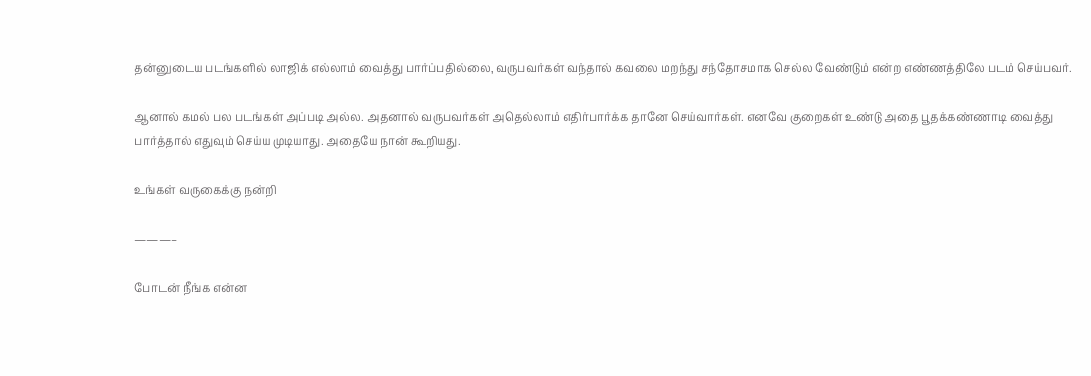தன்னுடைய படங்களில் லாஜிக் எல்லாம் வைத்து பார்ப்பதில்லை, வருபவர்கள் வந்தால் கவலை மறந்து சந்தோசமாக செல்ல வேண்டும் என்ற எண்ணத்திலே படம் செய்பவர்.

ஆனால் கமல் பல படங்கள் அப்படி அல்ல. அதனால் வருபவர்கள் அதெல்லாம் எதிர்பார்க்க தானே செய்வார்கள். எனவே குறைகள் உண்டு அதை பூதக்கண்ணாடி வைத்து பார்த்தால் எதுவும் செய்ய முடியாது. அதையே நான் கூறியது.

உங்கள் வருகைக்கு நன்றி

———–

போடன் நீங்க என்ன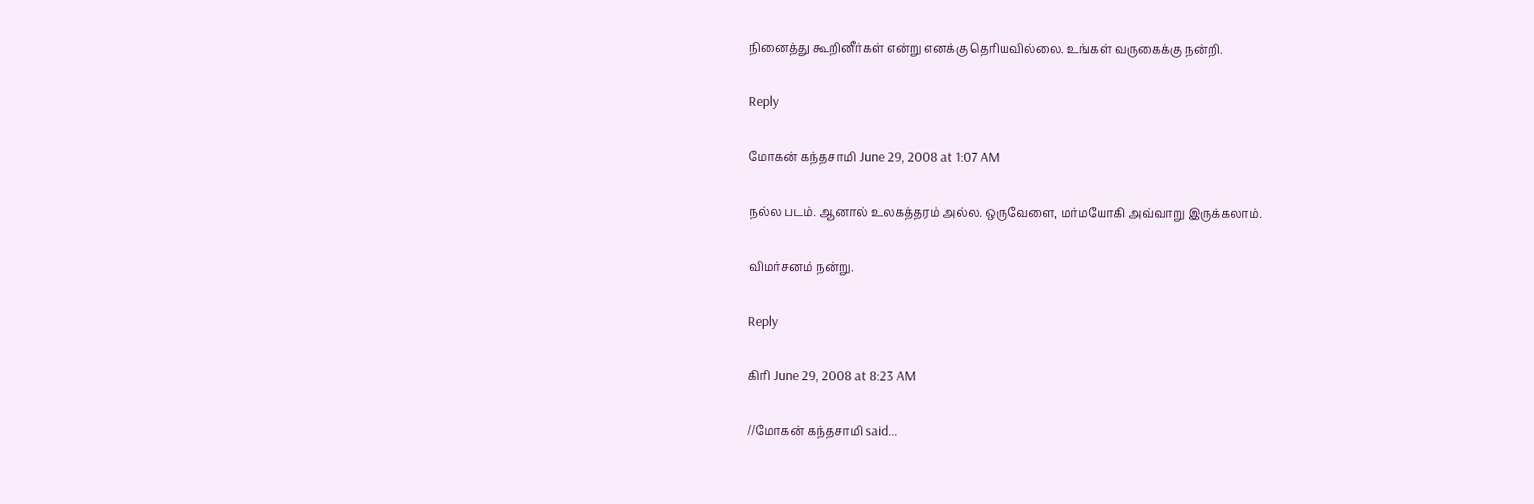நினைத்து கூறினீர்கள் என்று எனக்கு தெரியவில்லை. உங்கள் வருகைக்கு நன்றி.

Reply

மோகன் கந்தசாமி June 29, 2008 at 1:07 AM

நல்ல படம். ஆனால் உலகத்தரம் அல்ல. ஒருவேளை, மர்மயோகி அவ்வாறு இருக்கலாம்.

விமர்சனம் நன்று.

Reply

கிரி June 29, 2008 at 8:23 AM

//மோகன் கந்தசாமி said…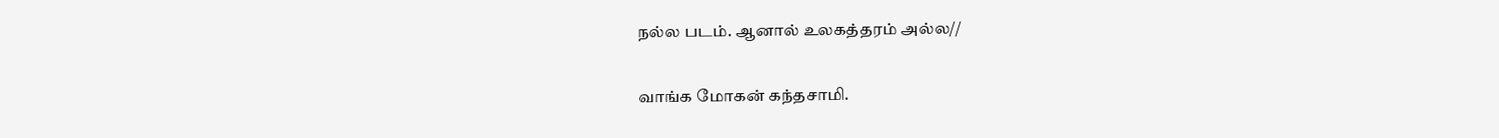நல்ல படம். ஆனால் உலகத்தரம் அல்ல//

வாங்க மோகன் கந்தசாமி.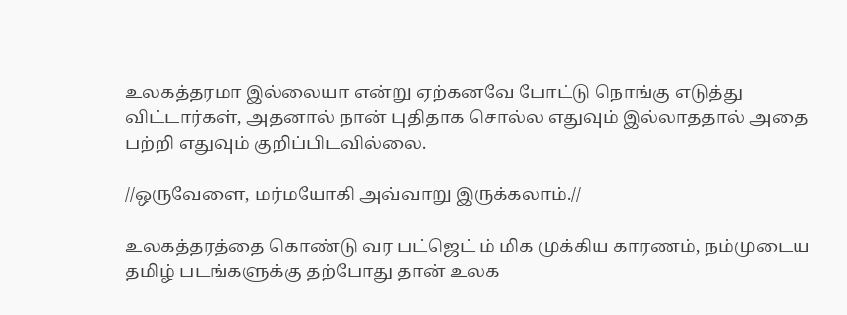உலகத்தரமா இல்லையா என்று ஏற்கனவே போட்டு நொங்கு எடுத்து விட்டார்கள், அதனால் நான் புதிதாக சொல்ல எதுவும் இல்லாததால் அதை பற்றி எதுவும் குறிப்பிடவில்லை.

//ஒருவேளை, மர்மயோகி அவ்வாறு இருக்கலாம்.//

உலகத்தரத்தை கொண்டு வர பட்ஜெட் ம் மிக முக்கிய காரணம், நம்முடைய தமிழ் படங்களுக்கு தற்போது தான் உலக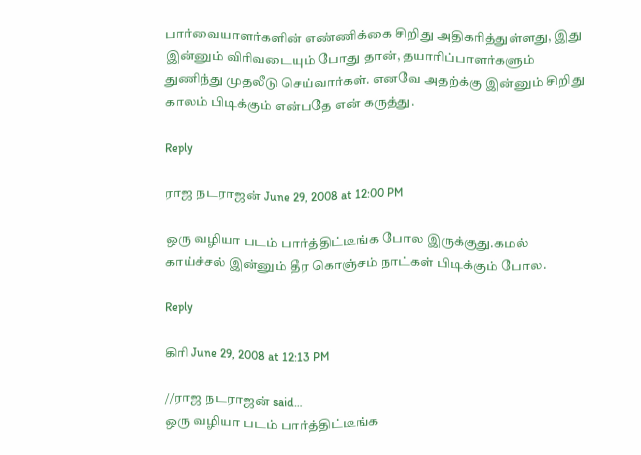பார்வையாளர்களின் எண்ணிக்கை சிறிது அதிகரித்துள்ளது, இது இன்னும் விரிவடையும் போது தான், தயாரிப்பாளர்களும் துணிந்து முதலீடு செய்வார்கள். எனவே அதற்க்கு இன்னும் சிறிது காலம் பிடிக்கும் என்பதே என் கருத்து.

Reply

ராஜ நடராஜன் June 29, 2008 at 12:00 PM

ஒரு வழியா படம் பார்த்திட்டீங்க போல இருக்குது.கமல் காய்ச்சல் இன்னும் தீர கொஞ்சம் நாட்கள் பிடிக்கும் போல.

Reply

கிரி June 29, 2008 at 12:13 PM

//ராஜ நடராஜன் said…
ஒரு வழியா படம் பார்த்திட்டீங்க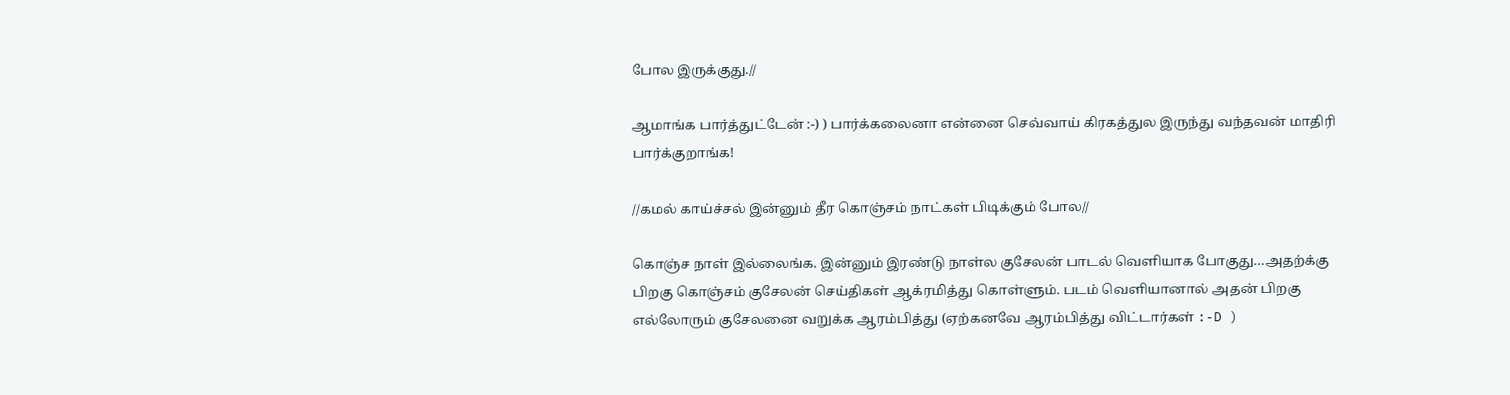போல இருக்குது.//

ஆமாங்க பார்த்துட்டேன் :-) ) பார்க்கலைனா என்னை செவ்வாய் கிரகத்துல இருந்து வந்தவன் மாதிரி பார்க்குறாங்க!

//கமல் காய்ச்சல் இன்னும் தீர கொஞ்சம் நாட்கள் பிடிக்கும் போல//

கொஞ்ச நாள் இல்லைங்க. இன்னும் இரண்டு நாள்ல குசேலன் பாடல் வெளியாக போகுது…அதற்க்கு பிறகு கொஞ்சம் குசேலன் செய்திகள் ஆக்ரமித்து கொள்ளும். படம் வெளியானால் அதன் பிறகு எல்லோரும் குசேலனை வறுக்க ஆரம்பித்து (ஏற்கனவே ஆரம்பித்து விட்டார்கள் :-D )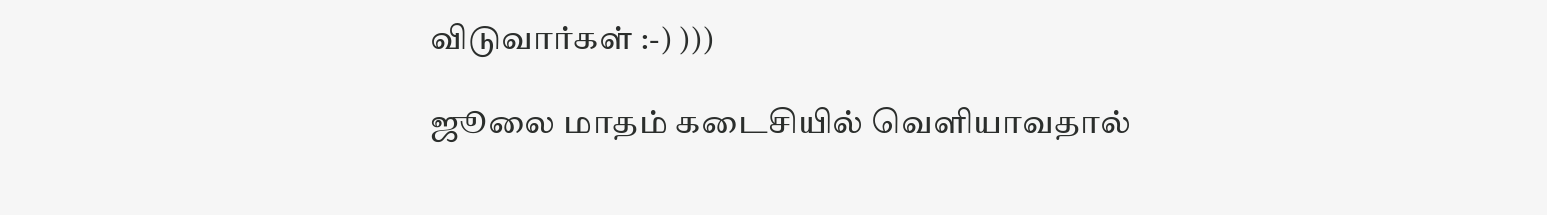விடுவார்கள் :-) )))

ஜூலை மாதம் கடைசியில் வெளியாவதால்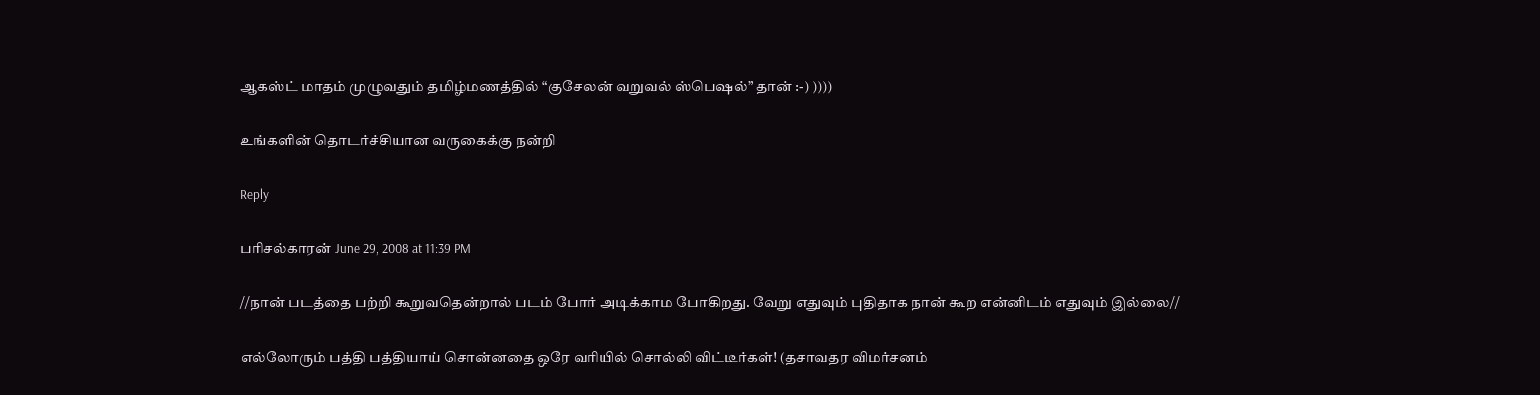ஆகஸ்ட் மாதம் முழுவதும் தமிழ்மணத்தில் “குசேலன் வறுவல் ஸ்பெஷல்” தான் :-) ))))

உங்களின் தொடர்ச்சியான வருகைக்கு நன்றி

Reply

பரிசல்காரன் June 29, 2008 at 11:39 PM

//நான் படத்தை பற்றி கூறுவதென்றால் படம் போர் அடிக்காம போகிறது. வேறு எதுவும் புதிதாக நான் கூற என்னிடம் எதுவும் இல்லை//

எல்லோரும் பத்தி பத்தியாய் சொன்னதை ஒரே வரியில் சொல்லி விட்டீர்கள்! (தசாவதர விமர்சனம்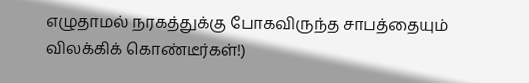எழுதாமல் நரகத்துக்கு போகவிருந்த சாபத்தையும் விலக்கிக் கொண்டீர்கள்!)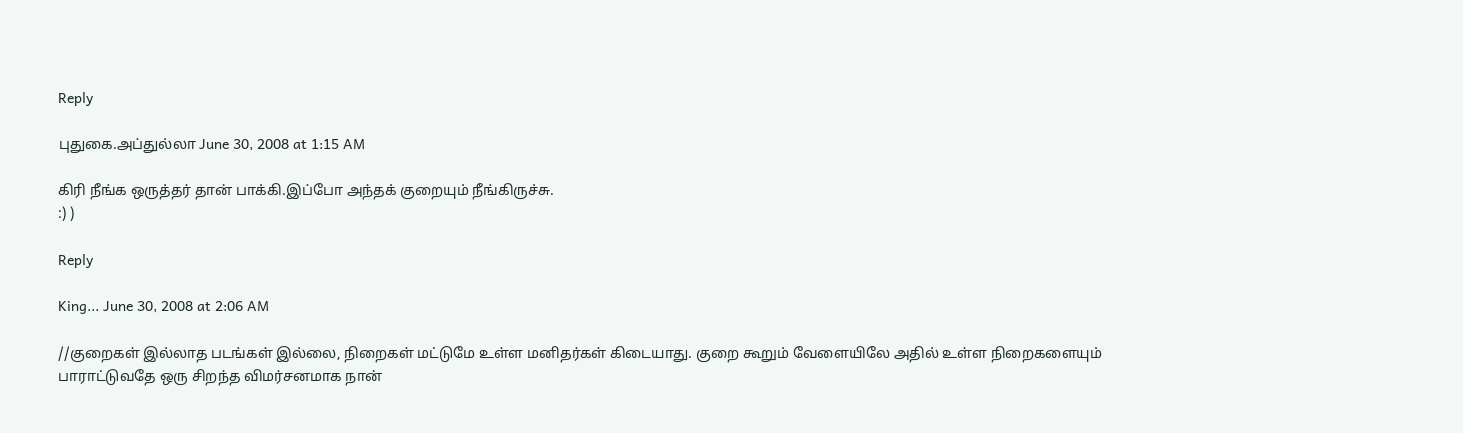Reply

புதுகை.அப்துல்லா June 30, 2008 at 1:15 AM

கிரி நீங்க ஒருத்தர் தான் பாக்கி.இப்போ அந்தக் குறையும் நீங்கிருச்சு.
:) )

Reply

King... June 30, 2008 at 2:06 AM

//குறைகள் இல்லாத படங்கள் இல்லை, நிறைகள் மட்டுமே உள்ள மனிதர்கள் கிடையாது. குறை கூறும் வேளையிலே அதில் உள்ள நிறைகளையும் பாராட்டுவதே ஒரு சிறந்த விமர்சனமாக நான்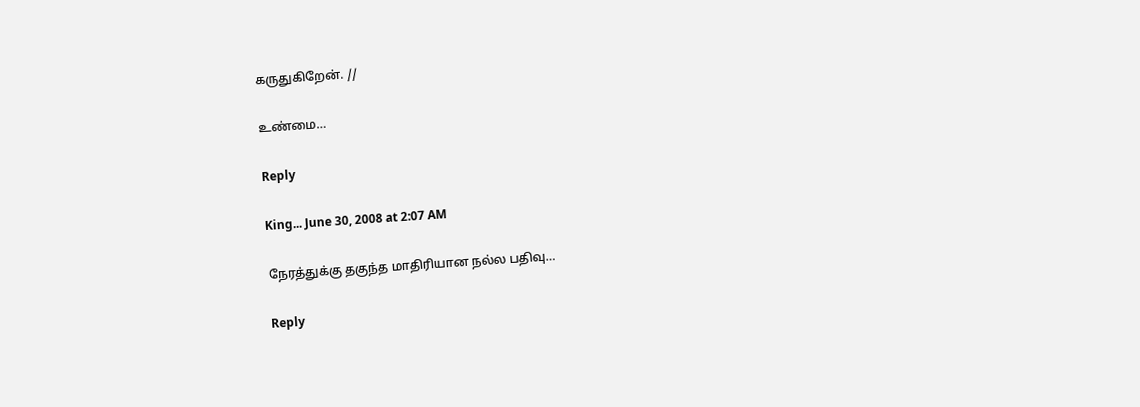கருதுகிறேன். //

உண்மை…

Reply

King... June 30, 2008 at 2:07 AM

நேரத்துக்கு தகுந்த மாதிரியான நல்ல பதிவு…

Reply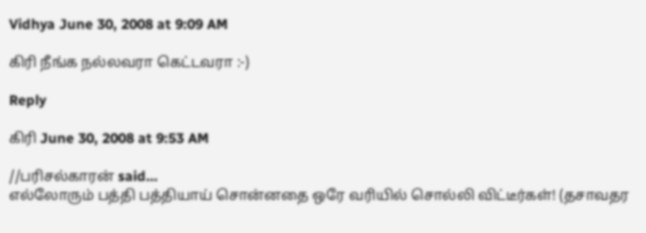Vidhya June 30, 2008 at 9:09 AM

கிரி நீங்க நல்லவரா கெட்டவரா :-)

Reply

கிரி June 30, 2008 at 9:53 AM

//பரிசல்காரன் said…
எல்லோரும் பத்தி பத்தியாய் சொன்னதை ஒரே வரியில் சொல்லி விட்டீர்கள்! (தசாவதர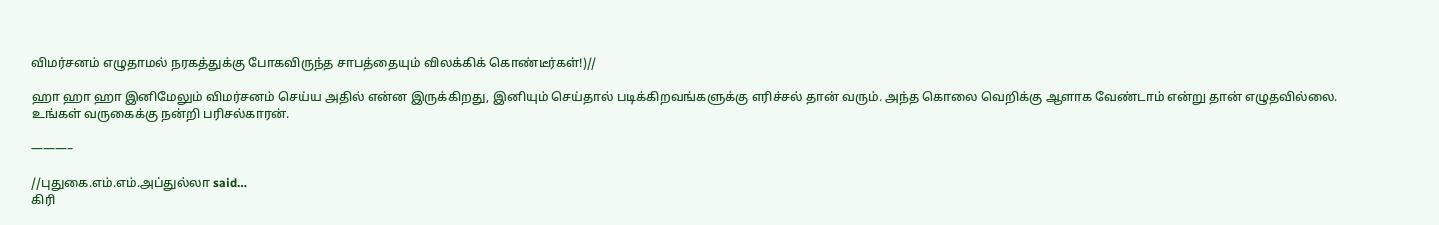விமர்சனம் எழுதாமல் நரகத்துக்கு போகவிருந்த சாபத்தையும் விலக்கிக் கொண்டீர்கள்!)//

ஹா ஹா ஹா இனிமேலும் விமர்சனம் செய்ய அதில் என்ன இருக்கிறது, இனியும் செய்தால் படிக்கிறவங்களுக்கு எரிச்சல் தான் வரும். அந்த கொலை வெறிக்கு ஆளாக வேண்டாம் என்று தான் எழுதவில்லை. உங்கள் வருகைக்கு நன்றி பரிசல்காரன்.

———–

//புதுகை.எம்.எம்.அப்துல்லா said…
கிரி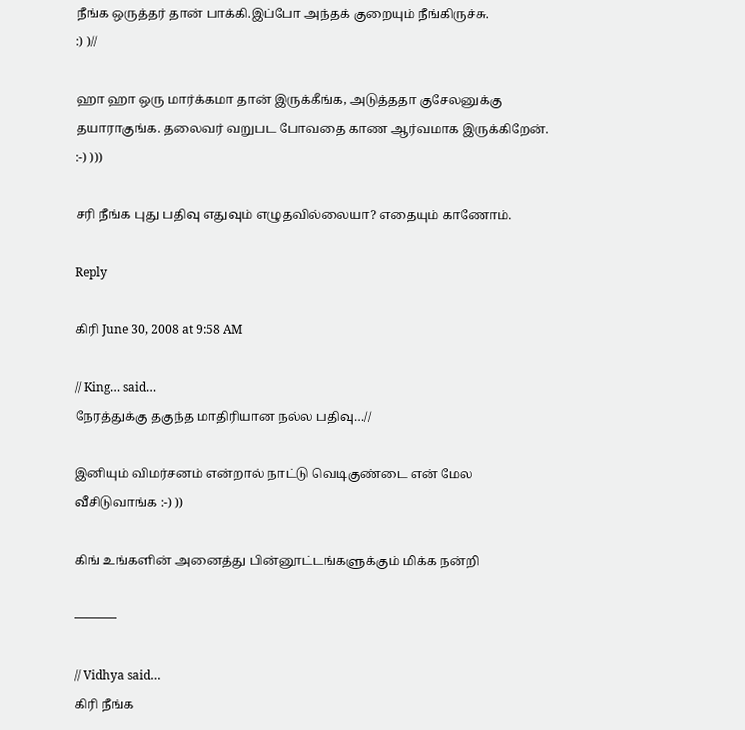நீங்க ஒருத்தர் தான் பாக்கி.இப்போ அந்தக் குறையும் நீங்கிருச்சு.
:) )//

ஹா ஹா ஒரு மார்க்கமா தான் இருக்கீங்க, அடுத்ததா குசேலனுக்கு தயாராகுங்க. தலைவர் வறுபட போவதை காண ஆர்வமாக இருக்கிறேன். :-) )))

சரி நீங்க புது பதிவு எதுவும் எழுதவில்லையா? எதையும் காணோம்.

Reply

கிரி June 30, 2008 at 9:58 AM

// King… said…
நேரத்துக்கு தகுந்த மாதிரியான நல்ல பதிவு…//

இனியும் விமர்சனம் என்றால் நாட்டு வெடிகுண்டை என் மேல வீசிடுவாங்க :-) ))

கிங் உங்களின் அனைத்து பின்னூட்டங்களுக்கும் மிக்க நன்றி

———–

// Vidhya said…
கிரி நீங்க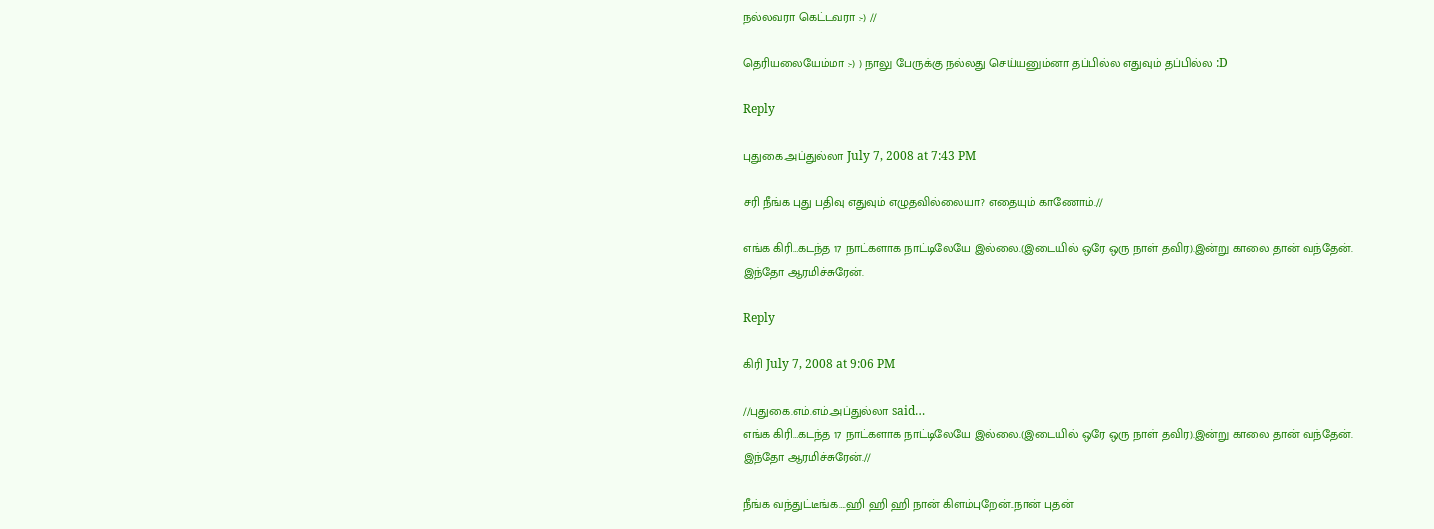நல்லவரா கெட்டவரா :-) //

தெரியலையேம்மா :-) ) நாலு பேருக்கு நல்லது செய்யனும்னா தப்பில்ல எதுவும் தப்பில்ல :D

Reply

புதுகை.அப்துல்லா July 7, 2008 at 7:43 PM

சரி நீங்க புது பதிவு எதுவும் எழுதவில்லையா? எதையும் காணோம்.//

எங்க கிரி…கடந்த 17 நாட்களாக நாட்டிலேயே இல்லை.(இடையில் ஒரே ஒரு நாள் தவிர).இன்று காலை தான் வந்தேன். இந்தோ ஆரமிச்சுரேன்.

Reply

கிரி July 7, 2008 at 9:06 PM

//புதுகை.எம்.எம்.அப்துல்லா said…
எங்க கிரி…கடந்த 17 நாட்களாக நாட்டிலேயே இல்லை.(இடையில் ஒரே ஒரு நாள் தவிர).இன்று காலை தான் வந்தேன். இந்தோ ஆரமிச்சுரேன்.//

நீங்க வந்துட்டீங்க….ஹி ஹி ஹி நான் கிளம்புறேன்..நான் புதன்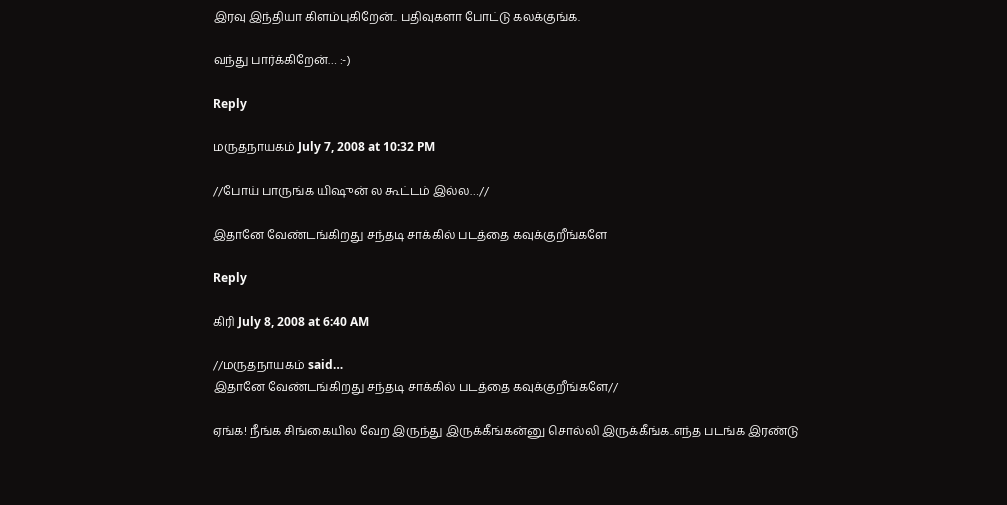இரவு இந்தியா கிளம்புகிறேன்.. பதிவுகளா போட்டு கலக்குங்க.

வந்து பார்க்கிறேன்… :-)

Reply

மருதநாயகம் July 7, 2008 at 10:32 PM

//போய் பாருங்க யிஷுன் ல கூட்டம் இல்ல…//

இதானே வேண்டங்கிறது சந்தடி சாக்கில் படத்தை கவுக்குறீங்களே

Reply

கிரி July 8, 2008 at 6:40 AM

//மருதநாயகம் said…
இதானே வேண்டங்கிறது சந்தடி சாக்கில் படத்தை கவுக்குறீங்களே//

ஏங்க! நீங்க சிங்கையில வேற இருந்து இருக்கீங்கன்னு சொல்லி இருக்கீங்க..எந்த படங்க இரண்டு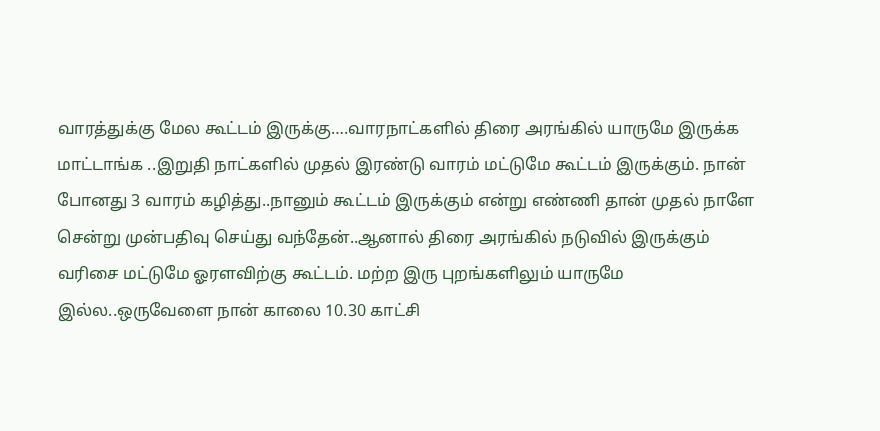வாரத்துக்கு மேல கூட்டம் இருக்கு….வாரநாட்களில் திரை அரங்கில் யாருமே இருக்க மாட்டாங்க ..இறுதி நாட்களில் முதல் இரண்டு வாரம் மட்டுமே கூட்டம் இருக்கும். நான் போனது 3 வாரம் கழித்து..நானும் கூட்டம் இருக்கும் என்று எண்ணி தான் முதல் நாளே சென்று முன்பதிவு செய்து வந்தேன்..ஆனால் திரை அரங்கில் நடுவில் இருக்கும் வரிசை மட்டுமே ஓரளவிற்கு கூட்டம். மற்ற இரு புறங்களிலும் யாருமே இல்ல..ஒருவேளை நான் காலை 10.30 காட்சி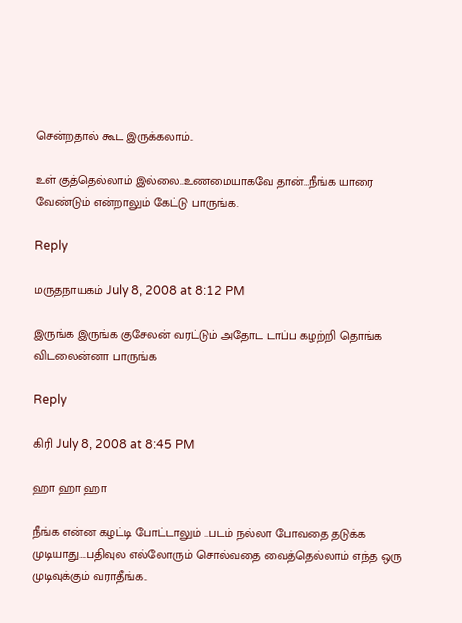சென்றதால் கூட இருக்கலாம்..

உள் குத்தெல்லாம் இல்லை..உணமையாகவே தான்…நீங்க யாரை வேண்டும் என்றாலும் கேட்டு பாருங்க.

Reply

மருதநாயகம் July 8, 2008 at 8:12 PM

இருங்க இருங்க குசேலன் வரட்டும் அதோட டாப்ப கழற்றி தொங்க விடலைன்னா பாருங்க

Reply

கிரி July 8, 2008 at 8:45 PM

ஹா ஹா ஹா

நீங்க என்ன கழட்டி போட்டாலும் ..படம் நல்லா போவதை தடுக்க முடியாது….பதிவுல எல்லோரும் சொல்வதை வைத்தெல்லாம் எந்த ஒரு முடிவுக்கும் வராதீங்க..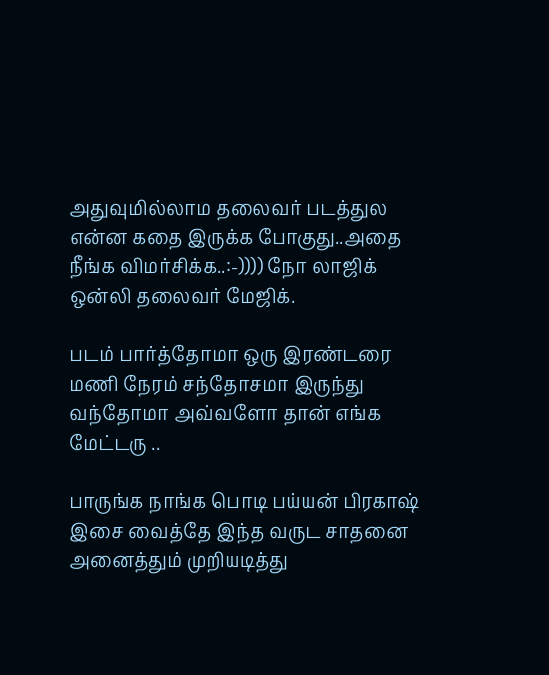அதுவுமில்லாம தலைவர் படத்துல என்ன கதை இருக்க போகுது..அதை நீங்க விமர்சிக்க..:-)))) நோ லாஜிக் ஒன்லி தலைவர் மேஜிக்.

படம் பார்த்தோமா ஒரு இரண்டரை மணி நேரம் சந்தோசமா இருந்து வந்தோமா அவ்வளோ தான் எங்க மேட்டரு ..

பாருங்க நாங்க பொடி பய்யன் பிரகாஷ் இசை வைத்தே இந்த வருட சாதனை அனைத்தும் முறியடித்து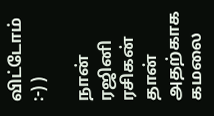விட்டோம் :-) )

நான் ரஜினி ரசிகன் தான் அதற்காக கமலை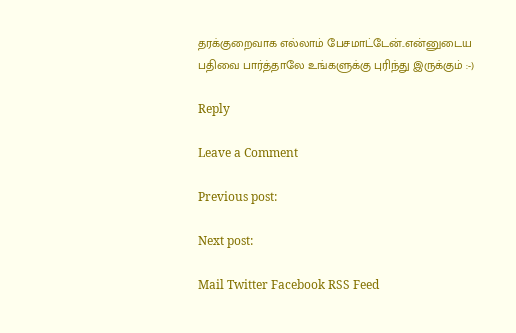தரக்குறைவாக எல்லாம் பேசமாட்டேன்..என்னுடைய பதிவை பார்த்தாலே உங்களுக்கு புரிந்து இருக்கும் :-)

Reply

Leave a Comment

Previous post:

Next post:

Mail Twitter Facebook RSS Feed